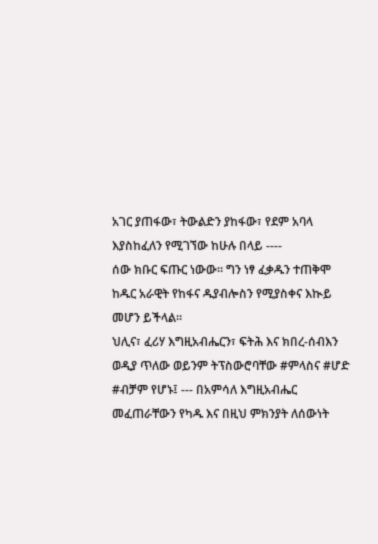አገር ያጠፋው፣ ትውልድን ያከፋው፣ የደም አባላ እያስከፈለን የሚገኘው ከሁሉ በላይ ----
ሰው ክቡር ፍጡር ነውው። ግን ነፃ ፈቃዱን ተጠቅሞ ከዱር አራዊት የከፋና ዱያብሎስን የሚያስቀና እኲይ መሆን ይችላል።
ህሊና፣ ፈሪሃ እግዚአብሔርን፣ ፍትሕ እና ክበረ-ሰብእን ወዲያ ጥለው ወይንም ትፕስውሮባቸው #ምላስና #ሆድ #ብቻም የሆኑ፤ --- በአምሳለ እግዚአብሔር መፈጠራቸውን የካዱ እና በዚህ ምክንያት ለሰውነት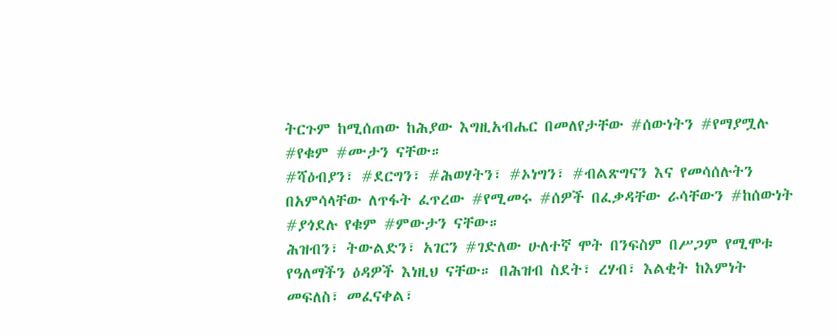ትርጉም ከሚሰጠው ከሕያው እግዚአብሔር በመለየታቸው #ሰውነትን #የማያሟሉ #የቁም #ሙታን ናቸው።
#ሻዕብያን፣ #ደርግን፣ #ሕወሃትን፣ #ኦነግን፣ #ብልጽግናን እና የመሳሰሉትን በአምሳላቸው ለጥፋት ፈጥረው #የሚመሩ #ሰዎች በፈቃዳቸው ራሳቸውን #ከሰውነት #ያጎደሉ የቁም #ምውታን ናቸው።
ሕዝብን፣ ትውልድን፣ አገርን #ገድለው ሁለተኛ ሞት በንፍስም በሥጋም የሚሞቱ የዓለማችን ዕዳዎች እነዚህ ናቸው። በሕዝብ ስደት፣ ረሃብ፣ እልቂት ከእምነት መፍለስ፣ መፈናቀል፣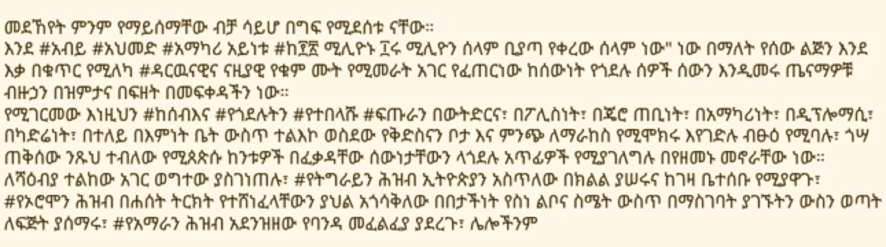መደኸየት ምንም የማይሰማቸው ብቻ ሳይሆ በግፍ የሚደሰቱ ናቸው።
እንደ #አብይ #አህመድ #አማካሪ አይነቱ #ከ፻፳ ሚሊዮኑ ፲ሩ ሚሊዮን ሰላም ቢያጣ የቀረው ሰላም ነው" ነው በማለት የሰው ልጅን እንደ እቃ በቁጥር የሚለካ #ዳርዉናዊና ናዚያዊ የቁም ሙት የሚመራት አገር የፈጠርነው ከሰውነት የጎደሉ ሰዎች ሰውን እንዲመሩ ጤናማዎቹ ብዙኃን በዝምታና በፍዘት በመፍቀዳችን ነው።
የሚገርመው እነዚህን #ከሰብእና #የጎደሉትን #የተበላሹ #ፍጡራን በውትድርና፣ በፖሊስነት፣ በጄሮ ጠቢነት፣ በአማካሪነት፣ በዲፕሎማሲ፣ በካድሬነት፣ በተለይ በእምነት ቤት ውስጥ ተልእኮ ወስደው የቅድስናን ቦታ እና ምንጭ ለማራከስ የሚሞክሩ እየገድሉ ብፁዕ የሚባሉ፣ ጎሣ ጠቅሰው ንጹህ ተብለው የሚጰጵሱ ከንቱዎች በፈቃዳቸው ሰውነታቸውን ላጎደሉ አጥፊዎች የሚያገለግሉ በየዘመኑ መኖራቸው ነው።
ለሻዕብያ ተልከው አገር ወግተው ያስገነጠሉ፣ #የትግራይን ሕዝብ ኢትዮጵያን አስጥለው በክልል ያሠሩና ከገዛ ቤተሰቡ የሚያዋጉ፣ #የኦሮሞን ሕዝብ በሐሰት ትርክት የተሸነፈላቸውን ያህል አጎሳቅለው በበታችነት የስነ ልቦና ስሜት ውስጥ በማስገባት ያገኙትን ውስን ወጣት ለፍጅት ያሰማሩ፣ #የአማራን ሕዝብ አደንዝዘው የባንዳ መፈልፈያ ያደረጉ፣ ሌሎችንም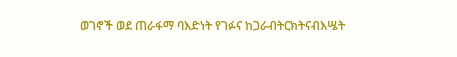ወገኖች ወደ ጠራፋማ ባእድነት የገፉና ከጋራብትርክትናብእሤት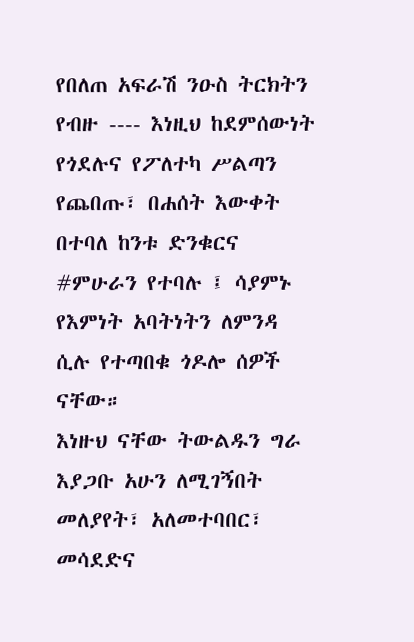የበለጠ አፍራሽ ንዑስ ትርክትን የብዙ ---- እነዚህ ከደምሰውነት የጎደሉና የፖለተካ ሥልጣን የጨበጡ፣ በሐሰት እውቀት በተባለ ከንቱ ድንቁርና #ምሁራን የተባሉ ፤ ሳያምኑ የእምነት አባትነትን ለምንዳ ሲሉ የተጣበቁ ጎዶሎ ሰዎች ናቸው።
እነዙህ ናቸው ትውልዱን ግራ እያጋቡ አሁን ለሚገኝበት መለያየት፣ አለመተባበር፣ መሳደድና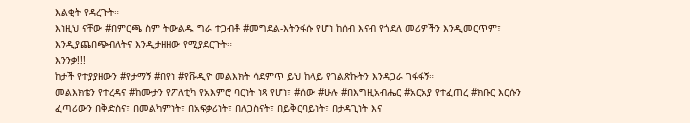እልቂት የዳረጉት።
እነዚህ ናቸው #በምርጫ ስም ትውልዱ ግራ ተጋብቶ #መግደል-እትንፋሱ የሆነ ከሰብ እናብ የጎደለ መሪዎችን እንዲመርጥም፣ እንዲያጨበጭብለትና እንዲታዘዘው የሚያደርጉት።
እንንቃ!!!
ከታች የተያያዘውን #የታማኝ #በየነ #የቩዲዮ መልእክት ሳደምጥ ይህ ከላይ የገልጽኩትን እንዳጋራ ገፋፋኝ።
መልእክቴን የተረዳና #ከሙታን የፖለቲካ የአእምሮ ባርነት ነጻ የሆነ፣ #ሰው #ሁሉ #በእግዚአብሔር #አርአያ የተፈጠረ #ክቡር እርሱን ፈጣሪውን በቅድስና፣ በመልካምነት፣ በአፍቃሪነት፣ በለጋስናት፣ በይቅርባይነት፣ በታዳጊነት እና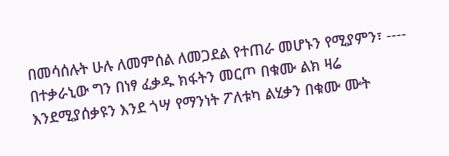በመሳሰሉት ሁሉ ለመምሰል ለመጋደል የተጠራ መሆኑን የሚያምን፣ ----
በተቃራኒው ግን በነፃ ፈቃዱ ክፋትን መርጦ በቁሙ ልክ ዛሬ እንደሚያሰቃዩን እንደ ጎሣ የማንነት ፖለቱካ ልሂቃን በቁሙ ሙት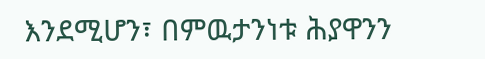እንደሚሆን፣ በምዉታንነቱ ሕያዋንን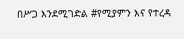በሥጋ እንደሚገድል #የሚያምን እና የተረዳ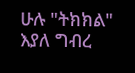ሁሉ "ትክክል" እያለ ግብረ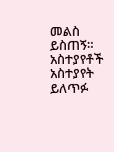መልስ ይስጠኝ።
አስተያየቶች
አስተያየት ይለጥፉ